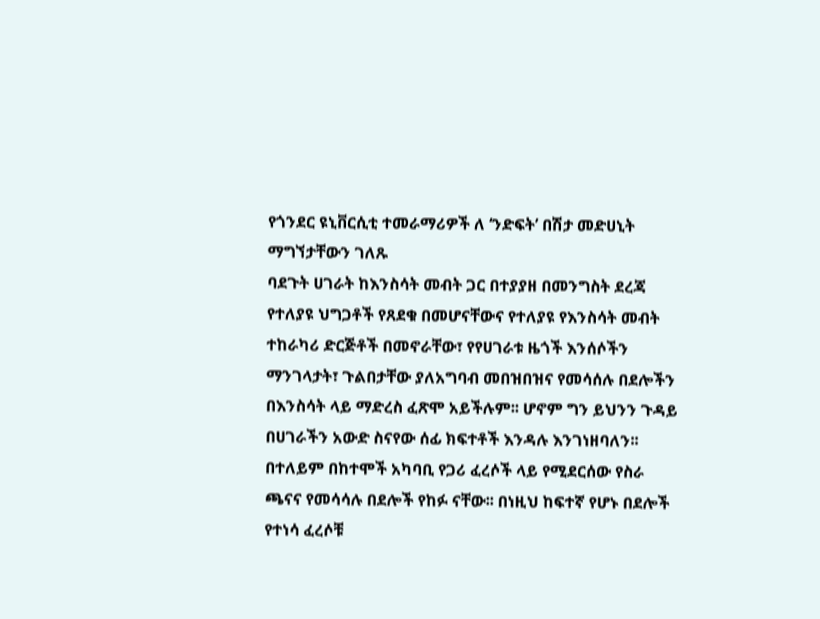የጎንደር ዩኒቨርሲቲ ተመራማሪዎች ለ ‘ንድፍት’ በሽታ መድሀኒት ማግኘታቸውን ገለጹ
ባደጉት ሀገራት ከእንስሳት መብት ጋር በተያያዘ በመንግስት ደረጃ የተለያዩ ህግጋቶች የጸደቁ በመሆናቸውና የተለያዩ የእንስሳት መብት ተከራካሪ ድርጅቶች በመኖራቸው፣ የየሀገራቱ ዜጎች እንሰሶችን ማንገላታት፣ ጉልበታቸው ያለአግባብ መበዝበዝና የመሳሰሉ በደሎችን በእንስሳት ላይ ማድረስ ፈጽሞ አይችሉም፡፡ ሆኖም ግን ይህንን ጉዳይ በሀገራችን አውድ ስናየው ሰፊ ክፍተቶች እንዳሉ እንገነዘባለን፡፡
በተለይም በከተሞች አካባቢ የጋሪ ፈረሶች ላይ የሚደርሰው የስራ ጫናና የመሳሳሉ በደሎች የከፉ ናቸው፡፡ በነዚህ ከፍተኛ የሆኑ በደሎች የተነሳ ፈረሶቹ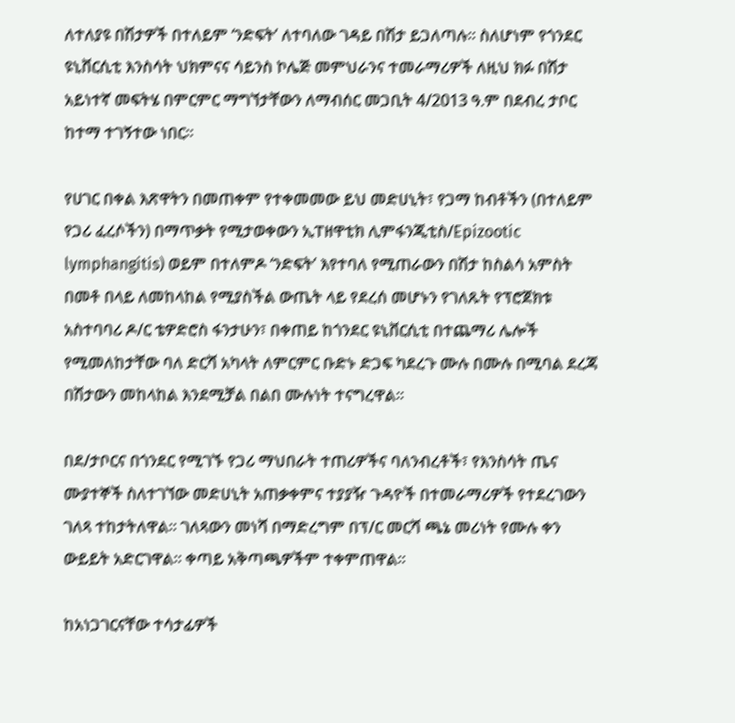ለተለያዩ በሽታዎች በተለይም ‘ንድፍት’ ለተባለው ገዳይ በሽታ ይጋለጣሉ፡፡ ስለሆነም የጎንደር ዩኒቨርሲቲ እንስሳት ህክምናና ሳይንስ ኮሌጅ መምህራንና ተመራማሪዎች ለዚህ ክፉ በሽታ አይነተኛ መፍትሄ በምርምር ማግኘታቸውን ለማብሰር መጋቢት 4/2013 ዓ.ም በደብረ ታቦር ከተማ ተገኝተው ነበር፡፡

የሀገር በቀል እጽዋትን በመጠቀም የተቀመመው ይህ መድሀኒት፣ የጋማ ከብቶችን (በተለይም የጋሪ ፈረሶችን) በማጥቃት የሚታወቀውን ኢፐዘዋቲክ ሊምፋንጂቲስ/Epizootic lymphangitis) ወይም በተለምዶ ‘ንድፍት’ እየተባለ የሚጠራውን በሽታ ከስልሳ አምስት በመቶ በላይ ለመከላከል የሚያስችል ውጤት ላይ የደረሰ መሆኑን የገለጹት የፕሮጀክቱ አስተባባሪ ዶ/ር ቴዎድሮስ ፋንታሁን፣ በቀጠይ ከጎንደር ዩኒቨርሲቲ በተጨማሪ ሌሎች የሚመለከታቸው ባለ ድርሻ አካላት ለምርምር ቡድኑ ድጋፍ ካደረጉ ሙሉ በሙሉ በሚባል ደረጃ በሽታውን መከላከል እንደሚቻል በልበ ሙሉነት ተናግረዋል፡፡

በደ/ታቦርና በጎንደር የሚገኙ የጋሪ ማህበራት ተጠሪዎችና ባለንብረቶች፣ የእንስሳት ጤና ሙያተኞች ስለተገኘው መድሀኒት አጠቃቀምና ተያያዥ ጉዳዮች በተመራማሪዎች የተደረገውን ገለጻ ተከታትለዋል፡፡ ገለጻውን መነሻ በማድረግም በፕ/ር መርሻ ጫኔ መሪነት የሙሉ ቀን ውይይት አድርገዋል፡፡ ቀጣይ አቅጣጫዎችም ተቀምጠዋል፡፡

ከአነጋገርናቸው ተሳታፊዎች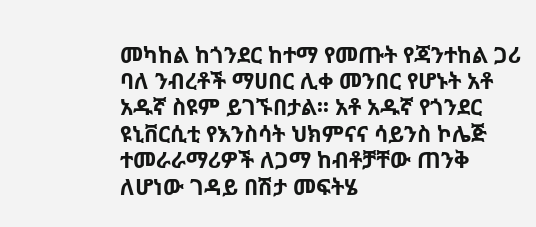መካከል ከጎንደር ከተማ የመጡት የጃንተከል ጋሪ ባለ ንብረቶች ማሀበር ሊቀ መንበር የሆኑት አቶ አዱኛ ስዩም ይገኙበታል፡፡ አቶ አዱኛ የጎንደር ዩኒቨርሲቲ የእንስሳት ህክምናና ሳይንስ ኮሌጅ ተመራራማሪዎች ለጋማ ከብቶቻቸው ጠንቅ ለሆነው ገዳይ በሽታ መፍትሄ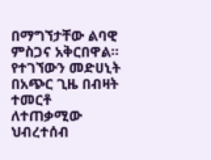በማግኘታቸው ልባዊ ምስጋና አቅርበዋል፡፡ የተገኘውን መድሀኒት በአጭር ጊዜ በብዛት ተመርቶ ለተጠቃሚው ህብረተሰብ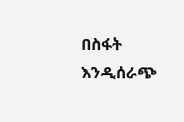በስፋት እንዲሰራጭ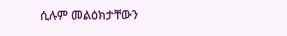ሲሉም መልዕክታቸውን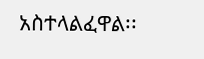አስተላልፈዋል፡፡